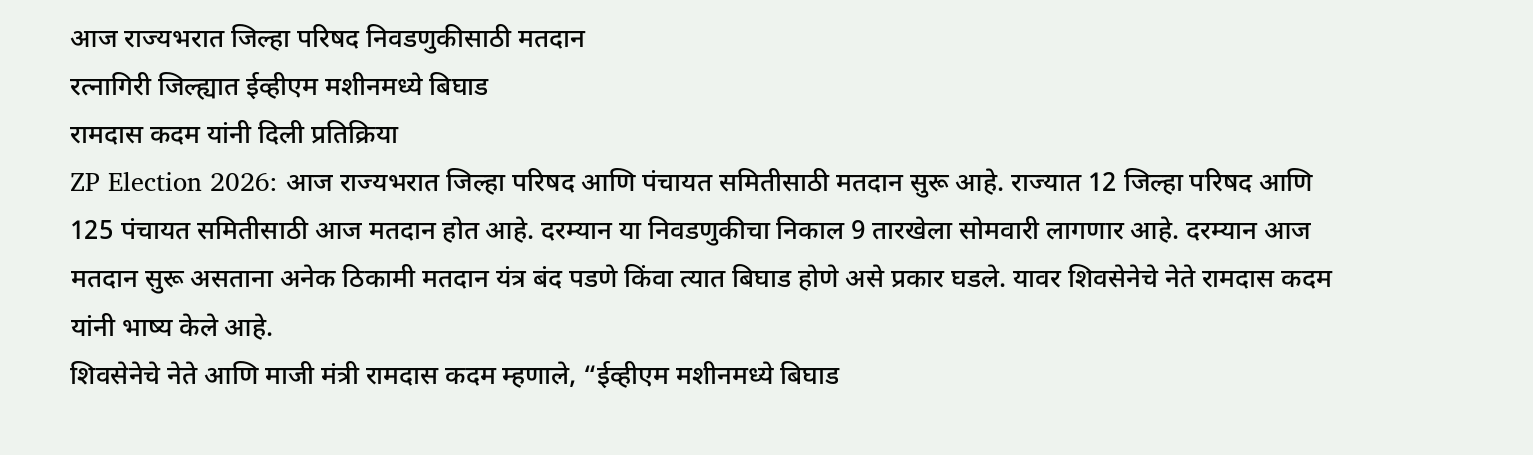आज राज्यभरात जिल्हा परिषद निवडणुकीसाठी मतदान
रत्नागिरी जिल्ह्यात ईव्हीएम मशीनमध्ये बिघाड
रामदास कदम यांनी दिली प्रतिक्रिया
ZP Election 2026: आज राज्यभरात जिल्हा परिषद आणि पंचायत समितीसाठी मतदान सुरू आहे. राज्यात 12 जिल्हा परिषद आणि 125 पंचायत समितीसाठी आज मतदान होत आहे. दरम्यान या निवडणुकीचा निकाल 9 तारखेला सोमवारी लागणार आहे. दरम्यान आज मतदान सुरू असताना अनेक ठिकामी मतदान यंत्र बंद पडणे किंवा त्यात बिघाड होणे असे प्रकार घडले. यावर शिवसेनेचे नेते रामदास कदम यांनी भाष्य केले आहे.
शिवसेनेचे नेते आणि माजी मंत्री रामदास कदम म्हणाले, “ईव्हीएम मशीनमध्ये बिघाड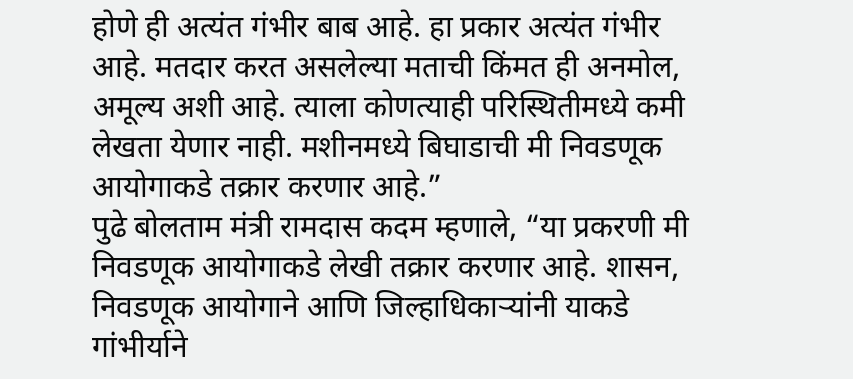होणे ही अत्यंत गंभीर बाब आहे. हा प्रकार अत्यंत गंभीर आहे. मतदार करत असलेल्या मताची किंमत ही अनमोल, अमूल्य अशी आहे. त्याला कोणत्याही परिस्थितीमध्ये कमी लेखता येणार नाही. मशीनमध्ये बिघाडाची मी निवडणूक आयोगाकडे तक्रार करणार आहे.”
पुढे बोलताम मंत्री रामदास कदम म्हणाले, “या प्रकरणी मी निवडणूक आयोगाकडे लेखी तक्रार करणार आहे. शासन, निवडणूक आयोगाने आणि जिल्हाधिकाऱ्यांनी याकडे गांभीर्याने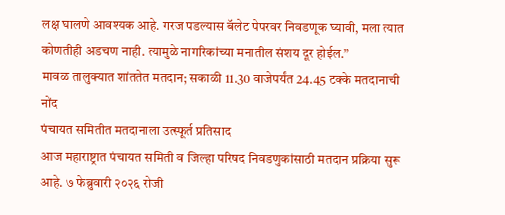लक्ष घालणे आवश्यक आहे. गरज पडल्यास बॅलेट पेपरवर निवडणूक घ्यावी, मला त्यात कोणतीही अडचण नाही. त्यामुळे नागरिकांच्या मनातील संशय दूर होईल.”
मावळ तालुक्यात शांततेत मतदान; सकाळी 11.30 वाजेपर्यंत 24.45 टक्के मतदानाची नोंद
पंचायत समितीत मतदानाला उत्स्फूर्त प्रतिसाद
आज महाराष्ट्रात पंचायत समिती व जिल्हा परिषद निवडणुकांसाठी मतदान प्रक्रिया सुरू आहे. ७ फेब्रुवारी २०२६ रोजी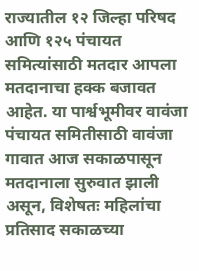राज्यातील १२ जिल्हा परिषद आणि १२५ पंचायत समित्यांसाठी मतदार आपला मतदानाचा हक्क बजावत आहेत. या पार्श्वभूमीवर वावंजा पंचायत समितीसाठी वावंजा गावात आज सकाळपासून मतदानाला सुरुवात झाली असून, विशेषतः महिलांचा प्रतिसाद सकाळच्या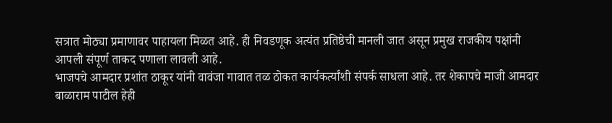सत्रात मोठ्या प्रमाणावर पाहायला मिळत आहे. ही निवडणूक अत्यंत प्रतिष्ठेची मानली जात असून प्रमुख राजकीय पक्षांनी आपली संपूर्ण ताकद पणाला लावली आहे.
भाजपचे आमदार प्रशांत ठाकूर यांनी वावंजा गावात तळ ठोकत कार्यकर्त्यांशी संपर्क साधला आहे. तर शेकापचे माजी आमदार बाळाराम पाटील हेही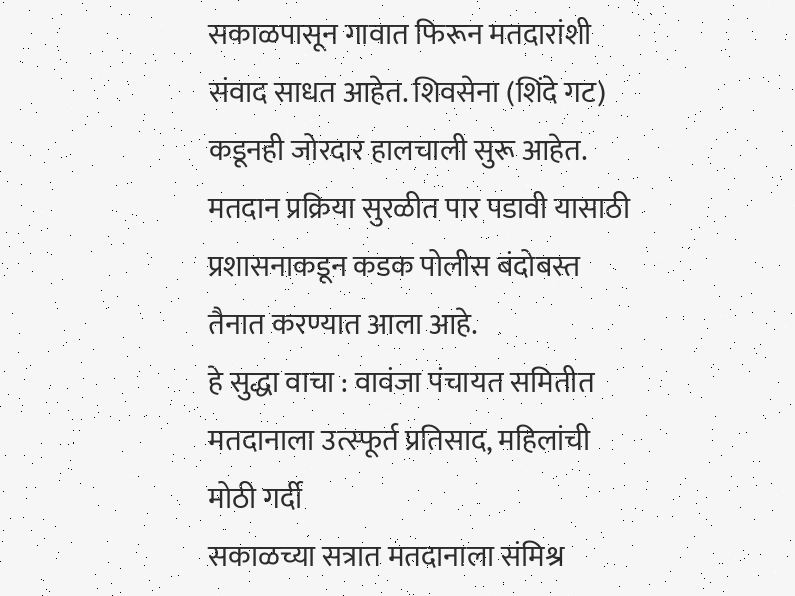सकाळपासून गावात फिरून मतदारांशी संवाद साधत आहेत. शिवसेना (शिंदे गट) कडूनही जोरदार हालचाली सुरू आहेत.
मतदान प्रक्रिया सुरळीत पार पडावी यासाठी प्रशासनाकडून कडक पोलीस बंदोबस्त तैनात करण्यात आला आहे.
हे सुद्धा वाचा : वावंजा पंचायत समितीत मतदानाला उत्स्फूर्त प्रतिसाद, महिलांची मोठी गर्दी
सकाळच्या सत्रात मतदानाला संमिश्र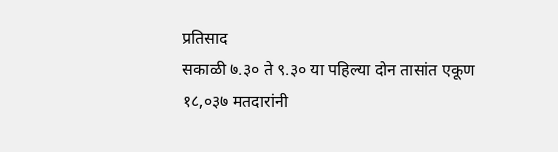प्रतिसाद
सकाळी ७.३० ते ९.३० या पहिल्या दोन तासांत एकूण १८,०३७ मतदारांनी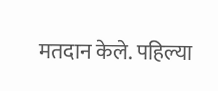मतदान केले. पहिल्या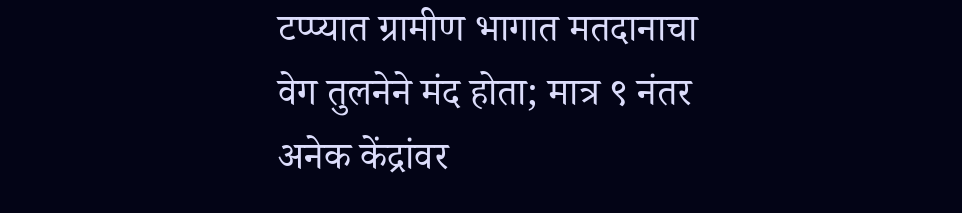टप्प्यात ग्रामीण भागात मतदानाचा वेग तुलनेने मंद होता; मात्र ९ नंतर अनेक केंद्रांवर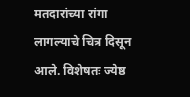मतदारांच्या रांगा लागल्याचे चित्र दिसून आले. विशेषतः ज्येष्ठ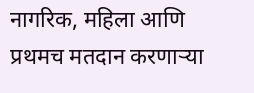नागरिक, महिला आणि प्रथमच मतदान करणाऱ्या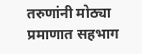तरुणांनी मोठ्या प्रमाणात सहभाग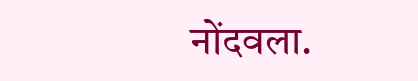नोंदवला.